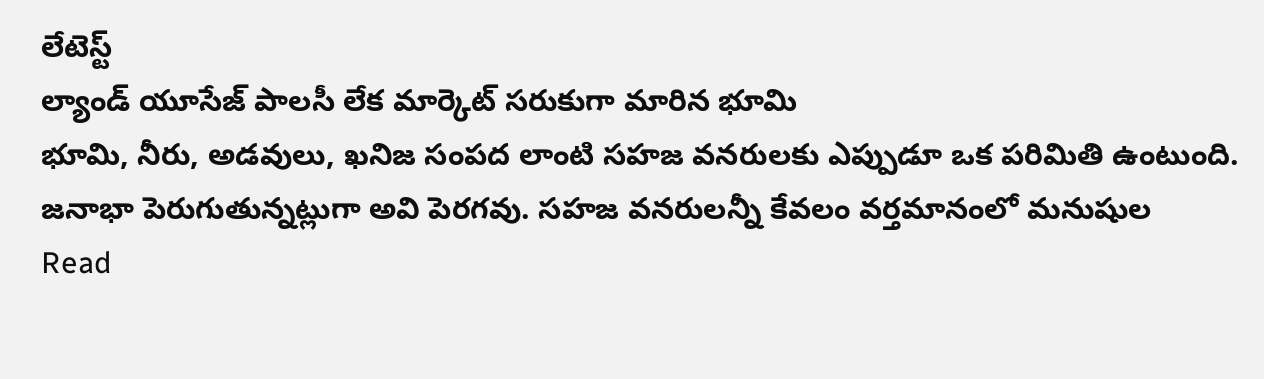లేటెస్ట్
ల్యాండ్ యూసేజ్ పాలసీ లేక మార్కెట్ సరుకుగా మారిన భూమి
భూమి, నీరు, అడవులు, ఖనిజ సంపద లాంటి సహజ వనరులకు ఎప్పుడూ ఒక పరిమితి ఉంటుంది. జనాభా పెరుగుతున్నట్లుగా అవి పెరగవు. సహజ వనరులన్నీ కేవలం వర్తమానంలో మనుషుల
Read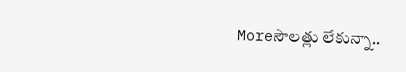Moreసౌలత్లు లేకున్నా..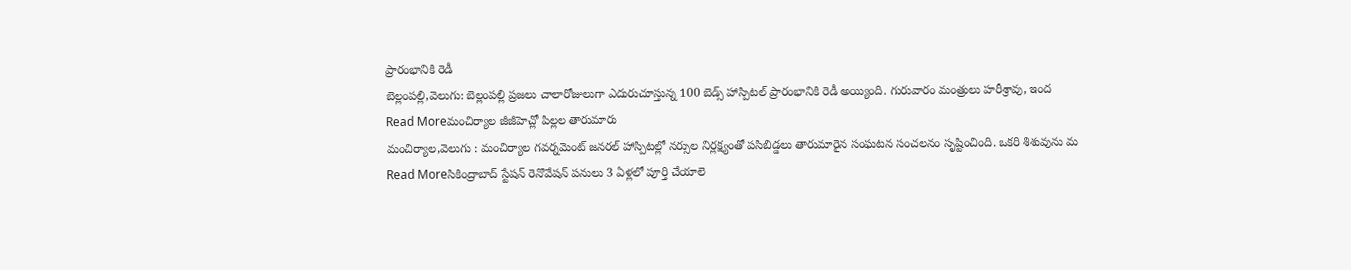ప్రారంభానికి రెడీ
బెల్లంపల్లి,వెలుగు: బెల్లంపల్లి ప్రజలు చాలారోజులుగా ఎదురుచూస్తున్న 100 బెడ్స్ హాస్పిటల్ ప్రారంభానికి రెడీ అయ్యింది. గురువారం మంత్రులు హరీశ్రావు, ఇంద
Read Moreమంచిర్యాల జీజీహెచ్లో పిల్లల తారుమారు
మంచిర్యాల,వెలుగు : మంచిర్యాల గవర్నమెంట్ జనరల్ హాస్పిటల్లో నర్సుల నిర్లక్ష్యంతో పసిబిడ్డలు తారుమారైన సంఘటన సంచలనం సృష్టించింది. ఒకరి శిశువును మ
Read Moreసికింద్రాబాద్ స్టేషన్ రెనొవేషన్ పనులు 3 ఏళ్లలో పూర్తి చేయాలె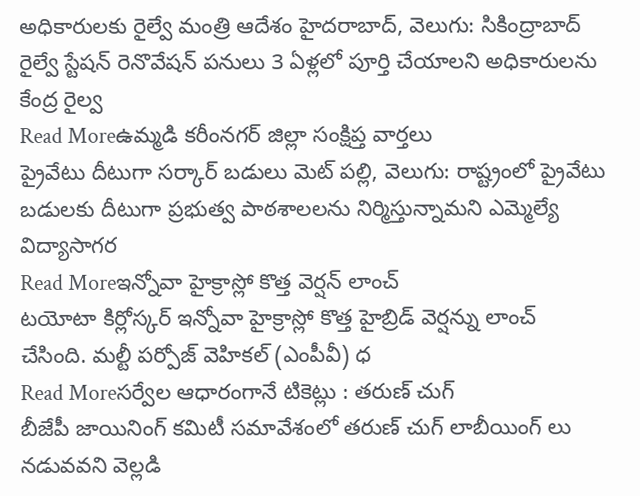అధికారులకు రైల్వే మంత్రి ఆదేశం హైదరాబాద్, వెలుగు: సికింద్రాబాద్ రైల్వే స్టేషన్ రెనొవేషన్ పనులు 3 ఏళ్లలో పూర్తి చేయాలని అధికారులను కేంద్ర రైల్వ
Read Moreఉమ్మడి కరీంనగర్ జిల్లా సంక్షిప్త వార్తలు
ప్రైవేటు దీటుగా సర్కార్ బడులు మెట్ పల్లి, వెలుగు: రాష్ట్రంలో ప్రైవేటు బడులకు దీటుగా ప్రభుత్వ పాఠశాలలను నిర్మిస్తున్నామని ఎమ్మెల్యే విద్యాసాగర
Read Moreఇన్నోవా హైక్రాస్లో కొత్త వెర్షన్ లాంచ్
టయోటా కిర్లోస్కర్ ఇన్నోవా హైక్రాస్లో కొత్త హైబ్రిడ్ వెర్షన్ను లాంచ్ చేసింది. మల్టీ పర్పోజ్ వెహికల్ (ఎంపీవీ) ధ
Read Moreసర్వేల ఆధారంగానే టికెట్లు : తరుణ్ చుగ్
బీజేపీ జాయినింగ్ కమిటీ సమావేశంలో తరుణ్ చుగ్ లాబీయింగ్ లు నడువవని వెల్లడి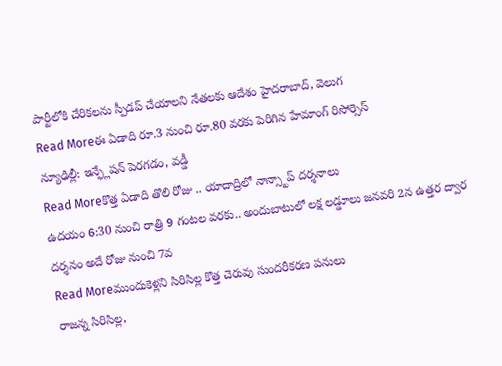పార్టీలోకి చేరికలను స్పీడప్ చేయాలని నేతలకు ఆదేశం హైదరాబాద్, వెలుగ
Read Moreఈ ఏడాది రూ.3 నుంచి రూ.80 వరకు పెరిగిన హేమాంగ్ రిసోర్సెస్
న్యూఢిల్లీ: ఇన్ఫ్లేషన్ పెరగడం, వడ్డీ
Read Moreకొత్త ఏడాది తొలి రోజు .. యాదాద్రిలో నాన్స్టాప్ దర్శనాలు
ఉదయం 6:30 నుంచి రాత్రి 9 గంటల వరకు.. అందుబాటులో లక్ష లడ్డూలు జనవరి 2న ఉత్తర ద్వార దర్శనం అదే రోజు నుంచి 7వ
Read Moreముందుకెళ్లని సిరిసిల్ల కొత్త చెరువు సుందరీకరణ పనులు
రాజన్న సిరిసిల్ల,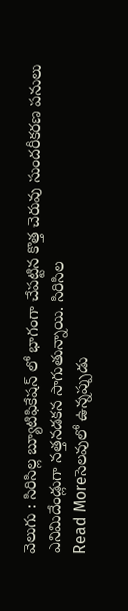వెలుగు : సిరిసిల్ల బ్యూటిఫికేషన్ లో భాగంగా చేపట్టిన కొత్త చెరువు సుందరీకరణ పనులు ఎనిమిదేండ్లుగా నత్తనడకన సాగుతున్నాయి. సిరిసిల
Read Moreసెలవులో ఉన్నప్పుడు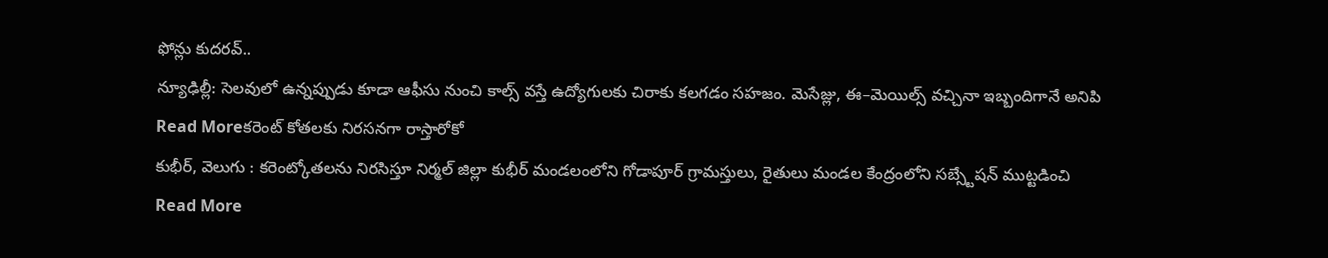ఫోన్లు కుదరవ్..
న్యూఢిల్లీ: సెలవులో ఉన్నప్పుడు కూడా ఆఫీసు నుంచి కాల్స్ వస్తే ఉద్యోగులకు చిరాకు కలగడం సహజం. మెసేజ్లు, ఈ–మెయిల్స్ వచ్చినా ఇబ్బందిగానే అనిపి
Read Moreకరెంట్ కోతలకు నిరసనగా రాస్తారోకో
కుభీర్, వెలుగు : కరెంట్కోతలను నిరసిస్తూ నిర్మల్ జిల్లా కుభీర్ మండలంలోని గోడాపూర్ గ్రామస్తులు, రైతులు మండల కేంద్రంలోని సబ్స్టేషన్ ముట్టడించి
Read More